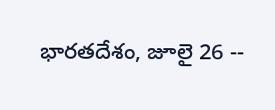భారతదేశం, జూలై 26 --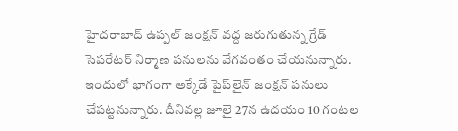హైదరాబాద్ ఉప్పల్ జంక్షన్ వద్ద జరుగుతున్న గ్రేడ్ సెపరేటర్ నిర్మాణ పనులను వేగవంతం చేయనున్నారు. ఇందులో భాగంగా అక్కేడే పైప్‌లైన్ జంక్షన్ పనులు చేపట్టనున్నారు. దీనివల్ల జూలై 27న ఉదయం 10 గంటల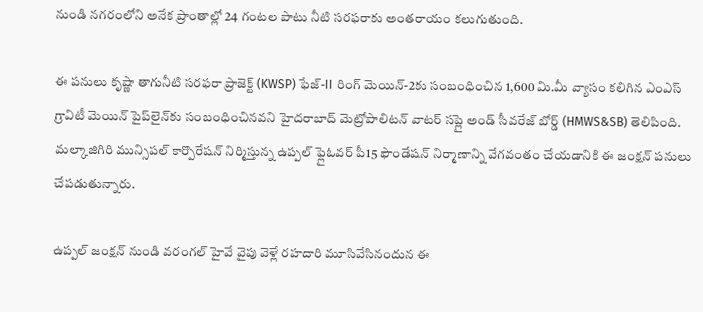నుండి నగరంలోని అనేక ప్రాంతాల్లో 24 గంటల పాటు నీటి సరఫరాకు అంతరాయం కలుగుతుంది.

ఈ పనులు కృష్ణా తాగునీటి సరఫరా ప్రాజెక్ట్ (KWSP) ఫేజ్-II రింగ్ మెయిన్-2కు సంబంధించిన 1,600 మి.మీ వ్యాసం కలిగిన ఎంఎస్ గ్రావిటీ మెయిన్ పైప్‌లైన్‌కు సంబంధించినవని హైదరాబాద్ మెట్రోపాలిటన్ వాటర్ సప్లై అండ్ సీవరేజ్ బోర్డ్ (HMWS&SB) తెలిపింది. మల్కాజిగిరి మున్సిపల్ కార్పొరేషన్ నిర్మిస్తున్న ఉప్పల్ ఫ్లైఓవర్ పీ15 ఫౌండేషన్ నిర్మాణాన్ని వేగవంతం చేయడానికి ఈ జంక్షన్ పనులు చేపడుతున్నారు.

ఉప్పల్ జంక్షన్ నుండి వరంగల్ హైవే వైపు వెళ్లే రహదారి మూసివేసినందున ఈ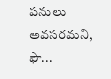పనులు అవసరమని, ఫౌ...